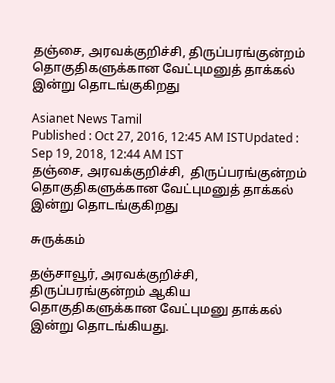தஞ்சை, அரவக்குறிச்சி, திருப்பரங்குன்றம் தொகுதிகளுக்கான வேட்புமனுத் தாக்கல் இன்று தொடங்குகிறது

Asianet News Tamil
Published : Oct 27, 2016, 12:45 AM ISTUpdated : Sep 19, 2018, 12:44 AM IST
தஞ்சை, அரவக்குறிச்சி,  திருப்பரங்குன்றம் தொகுதிகளுக்கான வேட்புமனுத் தாக்கல் இன்று தொடங்குகிறது

சுருக்கம்

தஞ்சாவூர், அரவக்குறிச்சி, திருப்பரங்குன்றம் ஆகிய தொகுதிகளுக்கான வேட்புமனு தாக்கல் இன்று தொடங்கியது.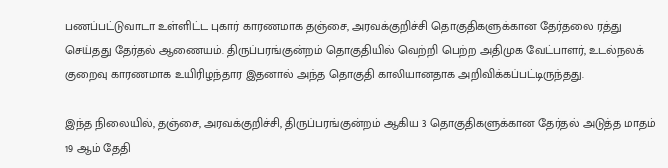பணப்பட்டுவாடா உள்ளிட்ட புகார் காரணமாக தஞ்சை, அரவக்குறிச்சி தொகுதிகளுக்கான தேர்தலை ரத்து செய்தது தேர்தல் ஆணையம். திருப்பரங்குன்றம் தொகுதியில் வெற்றி பெற்ற அதிமுக வேட்பாளர், உடல்நலக் குறைவு காரணமாக உயிரிழந்தார இதனால் அந்த தொகுதி காலியானதாக அறிவிக்கப்பட்டிருந்தது.

இந்த நிலையில், தஞ்சை, அரவக்குறிச்சி, திருப்பரங்குன்றம் ஆகிய 3 தொகுதிகளுக்கான தேர்தல் அடுத்த மாதம் 19 ஆம் தேதி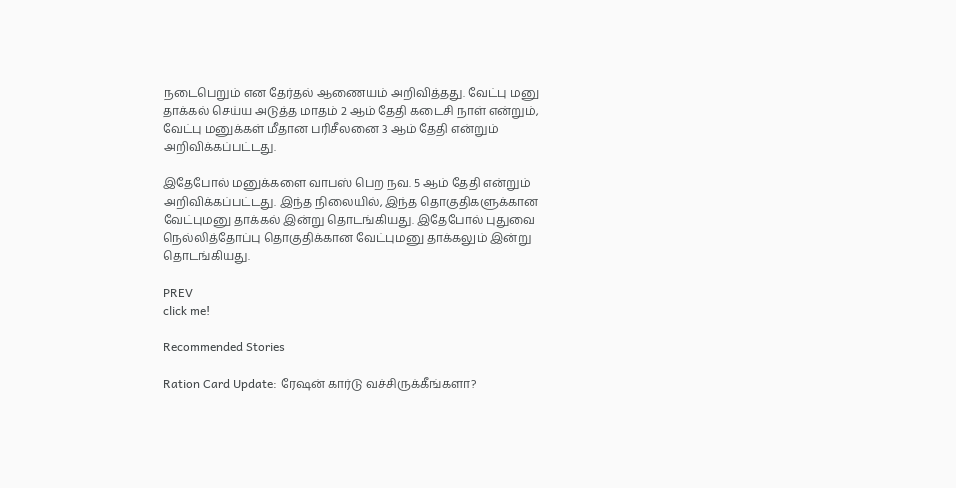நடைபெறும் என தேர்தல் ஆணையம் அறிவித்தது. வேட்பு மனு தாக்கல் செய்ய அடுத்த மாதம் 2 ஆம் தேதி கடைசி நாள் என்றும், வேட்பு மனுக்கள் மீதான பரிசீலனை 3 ஆம் தேதி என்றும் அறிவிக்கப்பட்டது.

இதேபோல் மனுக்களை வாபஸ் பெற நவ. 5 ஆம் தேதி என்றும் அறிவிக்கப்பட்டது. இந்த நிலையில், இந்த தொகுதிகளுக்கான வேட்புமனு தாக்கல் இன்று தொடங்கியது. இதேபோல் புதுவை நெல்லித்தோப்பு தொகுதிக்கான வேட்புமனு தாக்கலும் இன்று தொடங்கியது.

PREV
click me!

Recommended Stories

Ration Card Update: ரேஷன் கார்டு வச்சிருக்கீங்களா?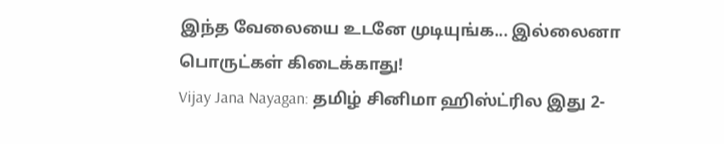இந்த வேலையை உடனே முடியுங்க... இல்லைனா பொருட்கள் கிடைக்காது!
Vijay Jana Nayagan: தமிழ் சினிமா ஹிஸ்ட்ரில இது 2-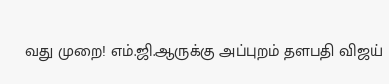வது முறை! எம்.ஜி.ஆருக்கு அப்புறம் தளபதி விஜய்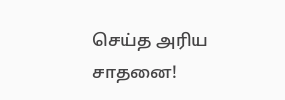செய்த அரிய சாதனை!